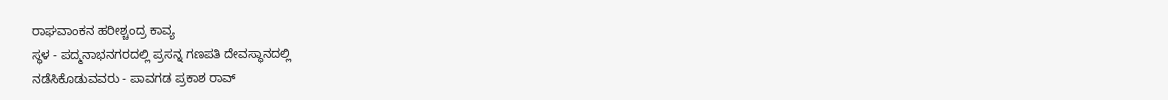ರಾಘವಾಂಕನ ಹರೀಶ್ಚಂದ್ರ ಕಾವ್ಯ
ಸ್ಥಳ - ಪದ್ಮನಾಭನಗರದಲ್ಲಿ ಪ್ರಸನ್ನ ಗಣಪತಿ ದೇವಸ್ಥಾನದಲ್ಲಿ
ನಡೆಸಿಕೊಡುವವರು - ಪಾವಗಡ ಪ್ರಕಾಶ ರಾವ್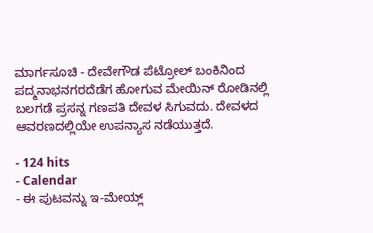ಮಾರ್ಗಸೂಚಿ - ದೇವೇಗೌಡ ಪೆಟ್ರೋಲ್ ಬಂಕಿನಿಂದ ಪದ್ಮನಾಭನಗರದೆಡೆಗ ಹೋಗುವ ಮೇಯಿನ್ ರೋಡಿನಲ್ಲಿ ಬಲಗಡೆ ಪ್ರಸನ್ನ ಗಣಪತಿ ದೇವಳ ಸಿಗುವದು. ದೇವಳದ ಆವರಣದಲ್ಲಿಯೇ ಉಪನ್ಯಾಸ ನಡೆಯುತ್ತದೆ.

- 124 hits
- Calendar
- ಈ ಪುಟವನ್ನು ಇ-ಮೇಯ್ಲ್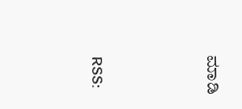ಮಾಡಿ





RSS: